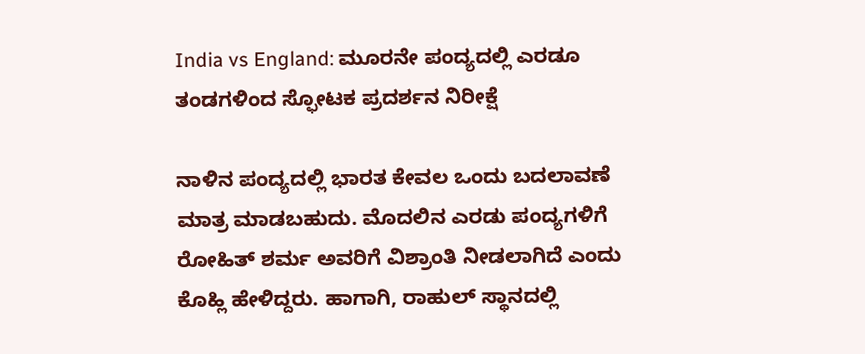India vs England: ಮೂರನೇ ಪಂದ್ಯದಲ್ಲಿ ಎರಡೂ ತಂಡಗಳಿಂದ ಸ್ಫೋಟಕ ಪ್ರದರ್ಶನ ನಿರೀಕ್ಷೆ

ನಾಳಿನ ಪಂದ್ಯದಲ್ಲಿ ಭಾರತ ಕೇವಲ ಒಂದು ಬದಲಾವಣೆ ಮಾತ್ರ ಮಾಡಬಹುದು. ಮೊದಲಿನ ಎರಡು ಪಂದ್ಯಗಳಿಗೆ ರೋಹಿತ್ ಶರ್ಮ ಅವರಿಗೆ ವಿಶ್ರಾಂತಿ ನೀಡಲಾಗಿದೆ ಎಂದು ಕೊಹ್ಲಿ ಹೇಳಿದ್ದರು. ಹಾಗಾಗಿ, ರಾಹುಲ್ ಸ್ಥಾನದಲ್ಲಿ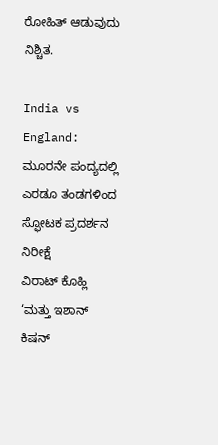ರೋಹಿತ್ ಆಡುವುದು ನಿಶ್ಚಿತ.

India vs England: ಮೂರನೇ ಪಂದ್ಯದಲ್ಲಿ ಎರಡೂ ತಂಡಗಳಿಂದ ಸ್ಫೋಟಕ ಪ್ರದರ್ಶನ ನಿರೀಕ್ಷೆ
ವಿರಾಟ್ ಕೊಹ್ಲಿ ‘ಮತ್ತು ಇಶಾನ್ ಕಿಷನ್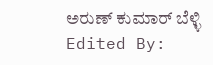ಅರುಣ್ ಕುಮಾರ್ ಬೆಳ್ಳಿ Edited By: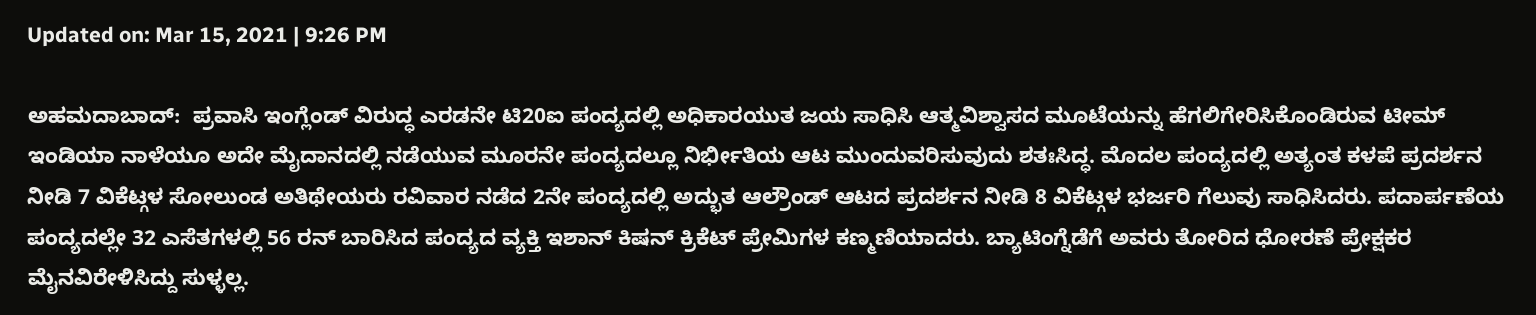Updated on: Mar 15, 2021 | 9:26 PM

ಅಹಮದಾಬಾದ್:  ಪ್ರವಾಸಿ ಇಂಗ್ಲೆಂಡ್ ವಿರುದ್ಧ ಎರಡನೇ ಟಿ20ಐ ಪಂದ್ಯದಲ್ಲಿ ಅಧಿಕಾರಯುತ ಜಯ ಸಾಧಿಸಿ ಆತ್ಮವಿಶ್ವಾಸದ ಮೂಟೆಯನ್ನು ಹೆಗಲಿಗೇರಿಸಿಕೊಂಡಿರುವ ಟೀಮ್ ಇಂಡಿಯಾ ನಾಳೆಯೂ ಅದೇ ಮೈದಾನದಲ್ಲಿ ನಡೆಯುವ ಮೂರನೇ ಪಂದ್ಯದಲ್ಲೂ ನಿರ್ಭೀತಿಯ ಆಟ ಮುಂದುವರಿಸುವುದು ಶತಃಸಿದ್ಧ. ಮೊದಲ ಪಂದ್ಯದಲ್ಲಿ ಅತ್ಯಂತ ಕಳಪೆ ಪ್ರದರ್ಶನ ನೀಡಿ 7 ವಿಕೆಟ್ಗಳ ಸೋಲುಂಡ ಅತಿಥೇಯರು ರವಿವಾರ ನಡೆದ 2ನೇ ಪಂದ್ಯದಲ್ಲಿ ಅದ್ಭುತ ಆಲ್ರೌಂಡ್ ಆಟದ ಪ್ರದರ್ಶನ ನೀಡಿ 8 ವಿಕೆಟ್ಗಳ ಭರ್ಜರಿ ಗೆಲುವು ಸಾಧಿಸಿದರು. ಪದಾರ್ಪಣೆಯ ಪಂದ್ಯದಲ್ಲೇ 32 ಎಸೆತಗಳಲ್ಲಿ 56 ರನ್ ಬಾರಿಸಿದ ಪಂದ್ಯದ ವ್ಯಕ್ತಿ ಇಶಾನ್ ಕಿಷನ್ ಕ್ರಿಕೆಟ್ ಪ್ರೇಮಿಗಳ ಕಣ್ಮಣಿಯಾದರು. ಬ್ಯಾಟಿಂಗ್ನೆಡೆಗೆ ಅವರು ತೋರಿದ ಧೋರಣೆ ಪ್ರೇಕ್ಷಕರ ಮೈನವಿರೇಳಿಸಿದ್ದು ಸುಳ್ಳಲ್ಲ.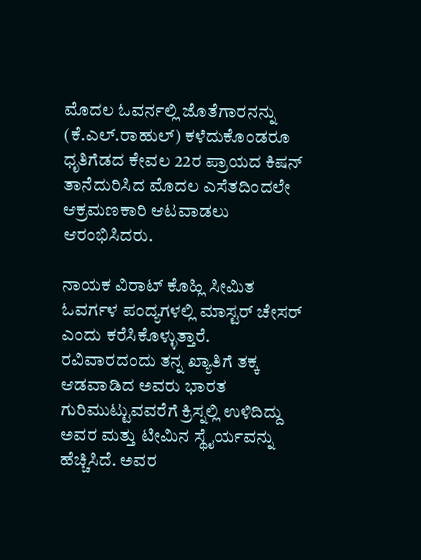ಮೊದಲ ಓವರ್ನಲ್ಲಿ ಜೊತೆಗಾರನನ್ನು (ಕೆ.ಎಲ್.ರಾಹುಲ್) ಕಳೆದುಕೊಂಡರೂ ಧೃತಿಗೆಡದ ಕೇವಲ 22ರ ಪ್ರಾಯದ ಕಿಷನ್ ತಾನೆದುರಿಸಿದ ಮೊದಲ ಎಸೆತದಿಂದಲೇ ಆಕ್ರಮಣಕಾರಿ ಆಟವಾಡಲು ಆರಂಭಿಸಿದರು.

ನಾಯಕ ವಿರಾಟ್ ಕೊಹ್ಲಿ ಸೀಮಿತ ಓವರ್ಗಳ ಪಂದ್ಯಗಳಲ್ಲಿ ಮಾಸ್ಟರ್ ಚೇಸರ್ ಎಂದು ಕರೆಸಿಕೊಳ್ಳುತ್ತಾರೆ. ರವಿವಾರದಂದು ತನ್ನ ಖ್ಯಾತಿಗೆ ತಕ್ಕ ಆಡವಾಡಿದ ಅವರು ಭಾರತ ಗುರಿಮುಟ್ಟುವವರೆಗೆ ಕ್ರಿಸ್ನಲ್ಲಿ ಉಳಿದಿದ್ದು ಅವರ ಮತ್ತು ಟೀಮಿನ ಸ್ಥೈರ್ಯವನ್ನು ಹೆಚ್ಚಿಸಿದೆ. ಅವರ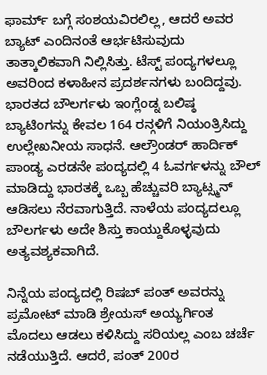ಫಾರ್ಮ್ ಬಗ್ಗೆ ಸಂಶಯವಿರಲಿಲ್ಲ, ಆದರೆ ಅವರ ಬ್ಯಾಟ್ ಎಂದಿನಂತೆ ಆರ್ಭಟಿಸುವುದು ತಾತ್ಕಾಲಿಕವಾಗಿ ನಿಲ್ಲಿಸಿತ್ತು. ಟೆಸ್ಟ್ ಪಂದ್ಯಗಳಲ್ಲೂ ಅವರಿಂದ ಕಳಾಹೀನ ಪ್ರದರ್ಶನಗಳು ಬಂದಿದ್ದವು. ಭಾರತದ ಬೌಲರ್ಗಳು ಇಂಗ್ಲೆಂಡ್ನ ಬಲಿಷ್ಠ ಬ್ಯಾಟಿಂಗನ್ನು ಕೇವಲ 164 ರನ್ಗಳಿಗೆ ನಿಯಂತ್ರಿಸಿದ್ದು ಉಲ್ಲೇಖನೀಯ ಸಾಧನೆ. ಆಲ್ರೌಂಡರ್ ಹಾರ್ದಿಕ್ ಪಾಂಡ್ಯ ಎರಡನೇ ಪಂದ್ಯದಲ್ಲಿ 4 ಓವರ್ಗಳನ್ನು ಬೌಲ್ ಮಾಡಿದ್ದು ಭಾರತಕ್ಕೆ ಒಬ್ಬ ಹೆಚ್ಚುವರಿ ಬ್ಯಾಟ್ಸ್ಮನ್ ಆಡಿಸಲು ನೆರವಾಗುತ್ತಿದೆ. ನಾಳೆಯ ಪಂದ್ಯದಲ್ಲೂ ಬೌಲರ್ಗಳು ಅದೇ ಶಿಸ್ತು ಕಾಯ್ದುಕೊಳ್ಳವುದು ಅತ್ಯವಶ್ಯಕವಾಗಿದೆ.

ನಿನ್ನೆಯ ಪಂದ್ಯದಲ್ಲಿ ರಿಷಬ್ ಪಂತ್ ಅವರನ್ನು ಪ್ರಮೋಟ್ ಮಾಡಿ ಶ್ರೇಯಸ್ ಅಯ್ಯರ್ಗಿಂತ ಮೊದಲು ಆಡಲು ಕಳಿಸಿದ್ದು ಸರಿಯಲ್ಲ ಎಂಬ ಚರ್ಚೆ ನಡೆಯುತ್ತಿದೆ. ಆದರೆ, ಪಂತ್ 200ರ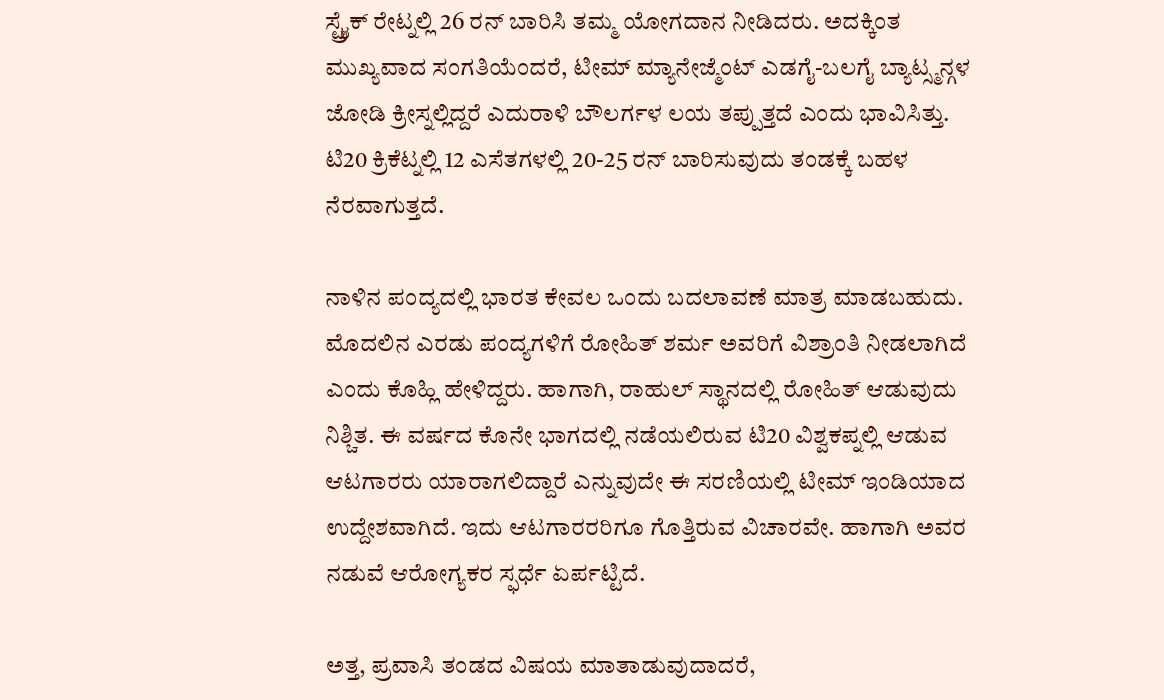ಸ್ಟ್ರೈಕ್ ರೇಟ್ನಲ್ಲಿ 26 ರನ್ ಬಾರಿಸಿ ತಮ್ಮ ಯೋಗದಾನ ನೀಡಿದರು. ಅದಕ್ಕಿಂತ ಮುಖ್ಯವಾದ ಸಂಗತಿಯೆಂದರೆ, ಟೀಮ್ ಮ್ಯಾನೇಜ್ಮೆಂಟ್ ಎಡಗೈ-ಬಲಗೈ ಬ್ಯಾಟ್ಸ್ಮನ್ಗಳ ಜೋಡಿ ಕ್ರೀಸ್ನಲ್ಲಿದ್ದರೆ ಎದುರಾಳಿ ಬೌಲರ್ಗಳ ಲಯ ತಪ್ಪುತ್ತದೆ ಎಂದು ಭಾವಿಸಿತ್ತು. ಟಿ20 ಕ್ರಿಕೆಟ್ನಲ್ಲಿ 12 ಎಸೆತಗಳಲ್ಲಿ 20-25 ರನ್ ಬಾರಿಸುವುದು ತಂಡಕ್ಕೆ ಬಹಳ ನೆರವಾಗುತ್ತದೆ.

ನಾಳಿನ ಪಂದ್ಯದಲ್ಲಿ ಭಾರತ ಕೇವಲ ಒಂದು ಬದಲಾವಣೆ ಮಾತ್ರ ಮಾಡಬಹುದು. ಮೊದಲಿನ ಎರಡು ಪಂದ್ಯಗಳಿಗೆ ರೋಹಿತ್ ಶರ್ಮ ಅವರಿಗೆ ವಿಶ್ರಾಂತಿ ನೀಡಲಾಗಿದೆ ಎಂದು ಕೊಹ್ಲಿ ಹೇಳಿದ್ದರು. ಹಾಗಾಗಿ, ರಾಹುಲ್ ಸ್ಥಾನದಲ್ಲಿ ರೋಹಿತ್ ಆಡುವುದು ನಿಶ್ಚಿತ. ಈ ವರ್ಷದ ಕೊನೇ ಭಾಗದಲ್ಲಿ ನಡೆಯಲಿರುವ ಟಿ20 ವಿಶ್ವಕಪ್ನಲ್ಲಿ ಆಡುವ ಆಟಗಾರರು ಯಾರಾಗಲಿದ್ದಾರೆ ಎನ್ನುವುದೇ ಈ ಸರಣಿಯಲ್ಲಿ ಟೀಮ್ ಇಂಡಿಯಾದ ಉದ್ದೇಶವಾಗಿದೆ. ಇದು ಆಟಗಾರರರಿಗೂ ಗೊತ್ತಿರುವ ವಿಚಾರವೇ. ಹಾಗಾಗಿ ಅವರ ನಡುವೆ ಆರೋಗ್ಯಕರ ಸ್ಫರ್ಧೆ ಏರ್ಪಟ್ಟಿದೆ.

ಅತ್ತ, ಪ್ರವಾಸಿ ತಂಡದ ವಿಷಯ ಮಾತಾಡುವುದಾದರೆ,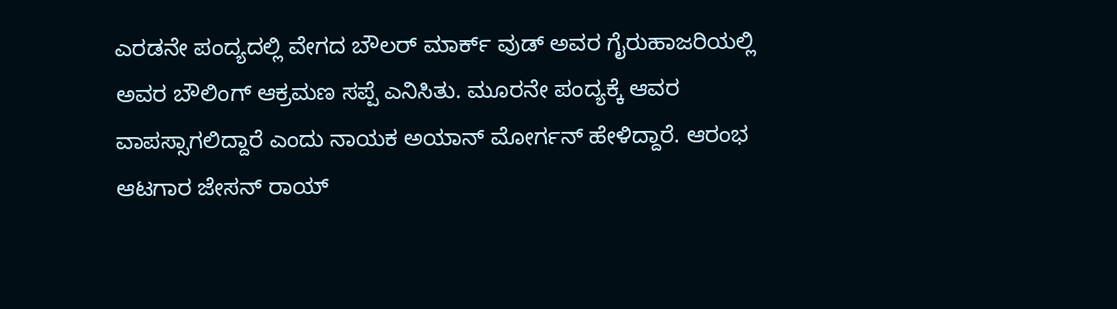ಎರಡನೇ ಪಂದ್ಯದಲ್ಲಿ ವೇಗದ ಬೌಲರ್ ಮಾರ್ಕ್ ವುಡ್ ಅವರ ಗೈರುಹಾಜರಿಯಲ್ಲಿ ಅವರ ಬೌಲಿಂಗ್ ಆಕ್ರಮಣ ಸಪ್ಪೆ ಎನಿಸಿತು. ಮೂರನೇ ಪಂದ್ಯಕ್ಕೆ ಆವರ ವಾಪಸ್ಸಾಗಲಿದ್ದಾರೆ ಎಂದು ನಾಯಕ ಅಯಾನ್ ಮೋರ್ಗನ್ ಹೇಳಿದ್ದಾರೆ. ಆರಂಭ ಆಟಗಾರ ಜೇಸನ್ ರಾಯ್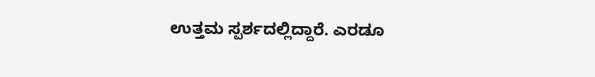ಉತ್ತಮ ಸ್ಪರ್ಶದಲ್ಲಿದ್ದಾರೆ. ಎರಡೂ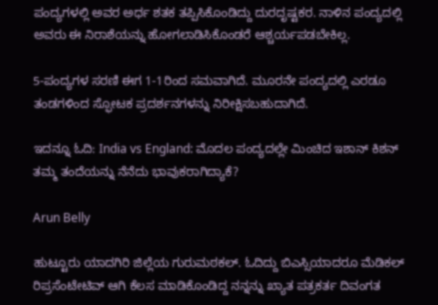ಪಂದ್ಯಗಳಲ್ಲಿ ಅವರ ಅರ್ಧ ಶತಕ ತಪ್ಪಿಸಿಕೊಂಡಿದ್ದು ದುರದೃಷ್ಟಕರ. ನಾಳಿನ ಪಂದ್ಯದಲ್ಲಿ ಅವರು ಈ ನಿರಾಶೆಯನ್ನು ಹೋಗಲಾಡಿಸಿಕೊಂಡರೆ ಆಶ್ಚರ್ಯಪಡಬೇಕಿಲ್ಲ.

5-ಪಂದ್ಯಗಳ ಸರಣಿ ಈಗ 1-1ರಿಂದ ಸಮವಾಗಿದೆ. ಮೂರನೇ ಪಂದ್ಯದಲ್ಲಿ ಎರಡೂ ತಂಡಗಳಿಂದ ಸ್ಫೋಟಕ ಪ್ರದರ್ಶನಗಳನ್ನು ನಿರೀಕ್ಷಿಸಬಹುದಾಗಿದೆ.

ಇದನ್ನೂ ಓದಿ: India vs England: ಮೊದಲ ಪಂದ್ಯದಲ್ಲೇ ಮಿಂಚಿದ ಇಶಾನ್ ಕಿಶನ್ ತಮ್ಮ ತಂದೆಯನ್ನು ನೆನೆದು ಭಾವುಕರಾಗಿದ್ಯಾಕೆ?

Arun Belly

ಹುಟ್ಟೂರು ಯಾದಗಿರಿ ಜಿಲ್ಲೆಯ ಗುರುಮಠಕಲ್. ಓದಿದ್ದು ಬಿಎಸ್ಸಿಯಾದರೂ ಮೆಡಿಕಲ್ ರಿಪ್ರಸೆಂಟೇಟಿವ್ ಆಗಿ ಕೆಲಸ ಮಾಡಿಕೊಂಡಿದ್ದ ನನ್ನನ್ನು ಖ್ಯಾತ ಪತ್ರಕರ್ತ ದಿವಂಗತ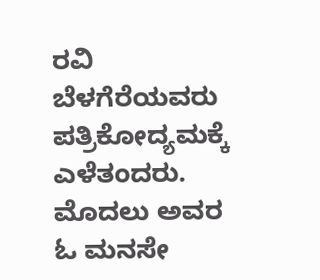ರವಿ ಬೆಳಗೆರೆಯವರು ಪತ್ರಿಕೋದ್ಯಮಕ್ಕೆ ಎಳೆತಂದರು. ಮೊದಲು ಅವರ ಓ ಮನಸೇ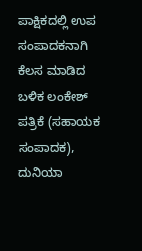ಪಾಕ್ಷಿಕದಲ್ಲಿ ಉಪ ಸಂಪಾದಕನಾಗಿ ಕೆಲಸ ಮಾಡಿದ ಬಳಿಕ ಲಂಕೇಶ್ ಪತ್ರಿಕೆ (ಸಹಾಯಕ ಸಂಪಾದಕ), ದುನಿಯಾ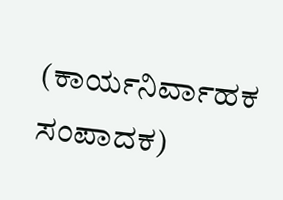(ಕಾರ್ಯನಿರ್ವಾಹಕ ಸಂಪಾದಕ)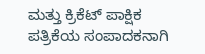ಮತ್ತು ಕ್ರಿಕೆಟ್ ಪಾಕ್ಷಿಕ ಪತ್ರಿಕೆಯ ಸಂಪಾದಕನಾಗಿ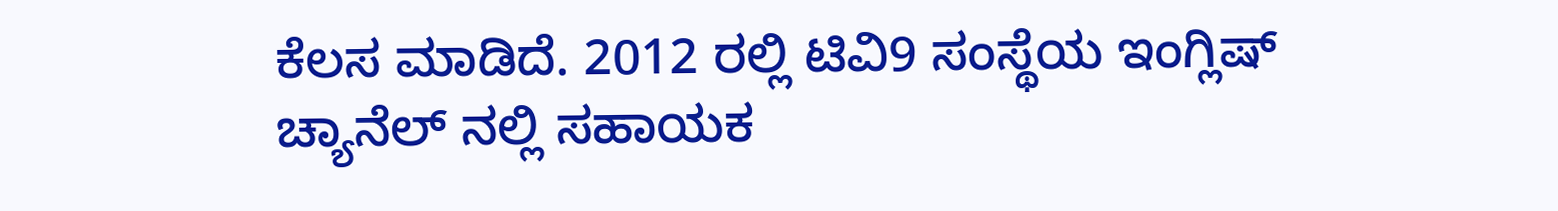ಕೆಲಸ ಮಾಡಿದೆ. 2012 ರಲ್ಲಿ ಟಿವಿ9 ಸಂಸ್ಥೆಯ ಇಂಗ್ಲಿಷ್ ಚ್ಯಾನೆಲ್ ನಲ್ಲಿ ಸಹಾಯಕ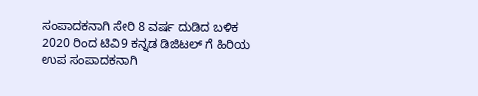ಸಂಪಾದಕನಾಗಿ ಸೇರಿ 8 ವರ್ಷ ದುಡಿದ ಬಳಿಕ 2020 ರಿಂದ ಟಿವಿ9 ಕನ್ನಡ ಡಿಜಿಟಲ್ ಗೆ ಹಿರಿಯ ಉಪ ಸಂಪಾದಕನಾಗಿ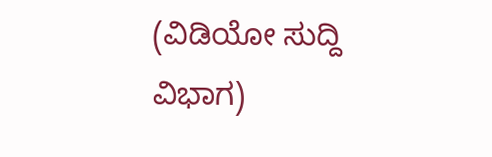(ವಿಡಿಯೋ ಸುದ್ದಿ ವಿಭಾಗ)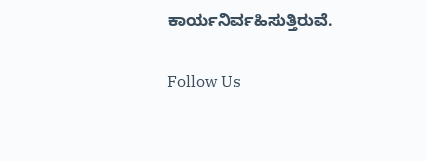ಕಾರ್ಯನಿರ್ವಹಿಸುತ್ತಿರುವೆ.

Follow Us